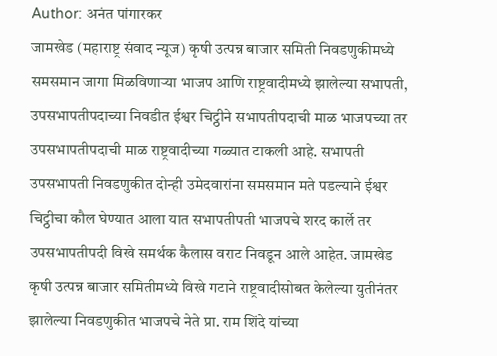Author: अनंत पांगारकर
जामखेड (महाराष्ट्र संवाद न्यूज) कृषी उत्पन्न बाजार समिती निवडणुकीमध्ये समसमान जागा मिळविणाऱ्या भाजप आणि राष्ट्रवादीमध्ये झालेल्या सभापती, उपसभापतीपदाच्या निवडीत ईश्वर चिट्ठीने सभापतीपदाची माळ भाजपच्या तर उपसभापतीपदाची माळ राष्ट्रवादीच्या गळ्यात टाकली आहे. सभापती उपसभापती निवडणुकीत दोन्ही उमेदवारांना समसमान मते पडल्याने ईश्वर चिट्ठीचा कौल घेण्यात आला यात सभापतीपती भाजपचे शरद कार्ले तर उपसभापतीपदी विखे समर्थक कैलास वराट निवडून आले आहेत. जामखेड कृषी उत्पन्न बाजार समितीमध्ये विखे गटाने राष्ट्रवादीसोबत केलेल्या युतीनंतर झालेल्या निवडणुकीत भाजपचे नेते प्रा. राम शिंदे यांच्या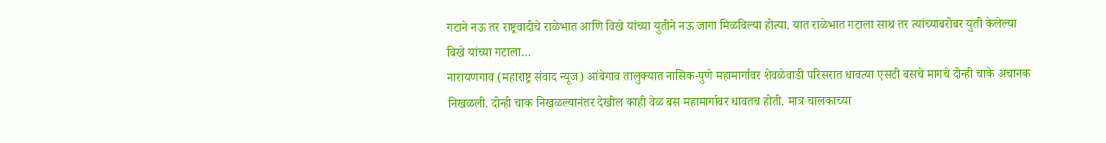गटाने नऊ तर राष्ट्रवादीचे राळेभात आणि विखे यांच्या युतीने नऊ जागा मिळविल्या होत्या. यात राळेभात गटाला साथ तर त्यांच्याबरोबर युती केलेल्या विखे यांच्या गटाला…
नारायणगाव (महाराष्ट्र संवाद न्यूज) आंबेगाव तालुक्यात नासिक-पुणे महामार्गावर शेवळेवाडी परिसरात धावत्या एसटी बसचे मागचे दोन्ही चाके अचानक निखळली. दोन्ही चाक निखळल्यानंतर देखील काही वेळ बस महामार्गावर धावतच होती. मात्र चालकाच्या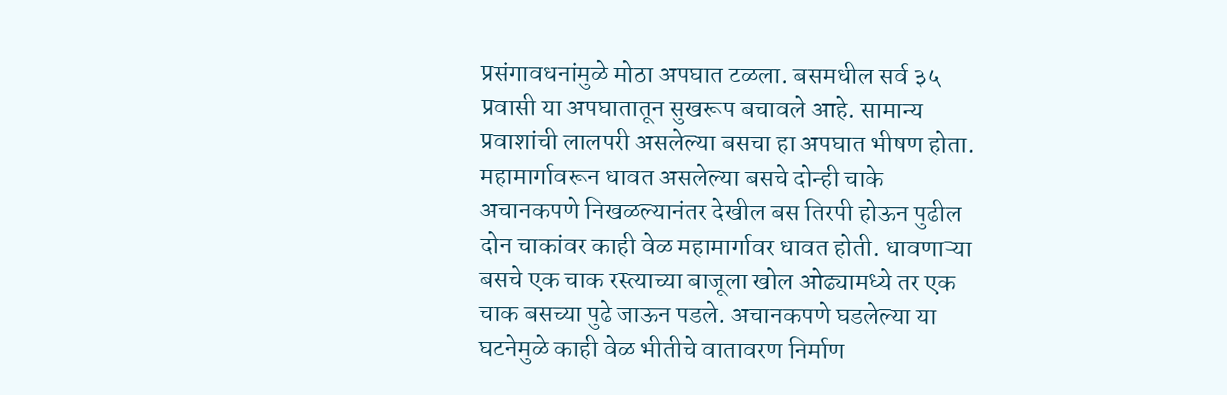प्रसंगावधनांमुळे मोठा अपघात टळला. बसमधील सर्व ३५ प्रवासी या अपघातातून सुखरूप बचावले आहे. सामान्य प्रवाशांची लालपरी असलेल्या बसचा हा अपघात भीषण होता. महामार्गावरून धावत असलेल्या बसचे दोन्ही चाके अचानकपणे निखळल्यानंतर देखील बस तिरपी होऊन पुढील दोन चाकांवर काही वेळ महामार्गावर धावत होती. धावणाऱ्या बसचे एक चाक रस्त्याच्या बाजूला खोल ओढ्यामध्ये तर एक चाक बसच्या पुढे जाऊन पडले. अचानकपणे घडलेल्या या घटनेमुळे काही वेळ भीतीचे वातावरण निर्माण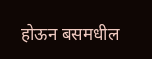होऊन बसमधील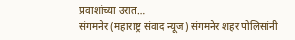प्रवाशांच्या उरात…
संगमनेर (महाराष्ट्र संवाद न्यूज) संगमनेर शहर पोलिसांनी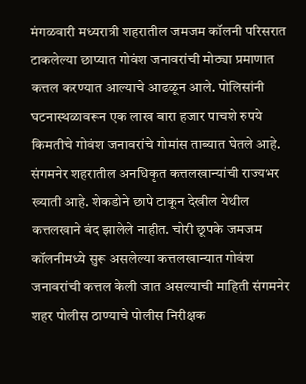मंगळवारी मध्यरात्री शहरातील जमजम कॉलनी परिसरात टाकलेल्या छाप्यात गोवंश जनावरांची मोठ्या प्रमाणात कत्तल करण्यात आल्याचे आढळून आले. पोलिसांनी घटनास्थळावरून एक लाख बारा हजार पाचशे रुपये किमतीचे गोवंश जनावरांचे गोमांस ताब्यात घेतले आहे. संगमनेर शहरातील अनधिकृत कत्तलखान्यांची राज्यभर ख्याती आहे. शेकडोने छापे टाकून देखील येथील कत्तलखाने बंद झालेले नाहीत. चोरी छूपके जमजम कॉलनीमध्ये सुरू असलेल्या कत्तलखान्यात गोवंश जनावरांची कत्तल केली जात असल्याची माहिती संगमनेर शहर पोलीस ठाण्याचे पोलीस निरीक्षक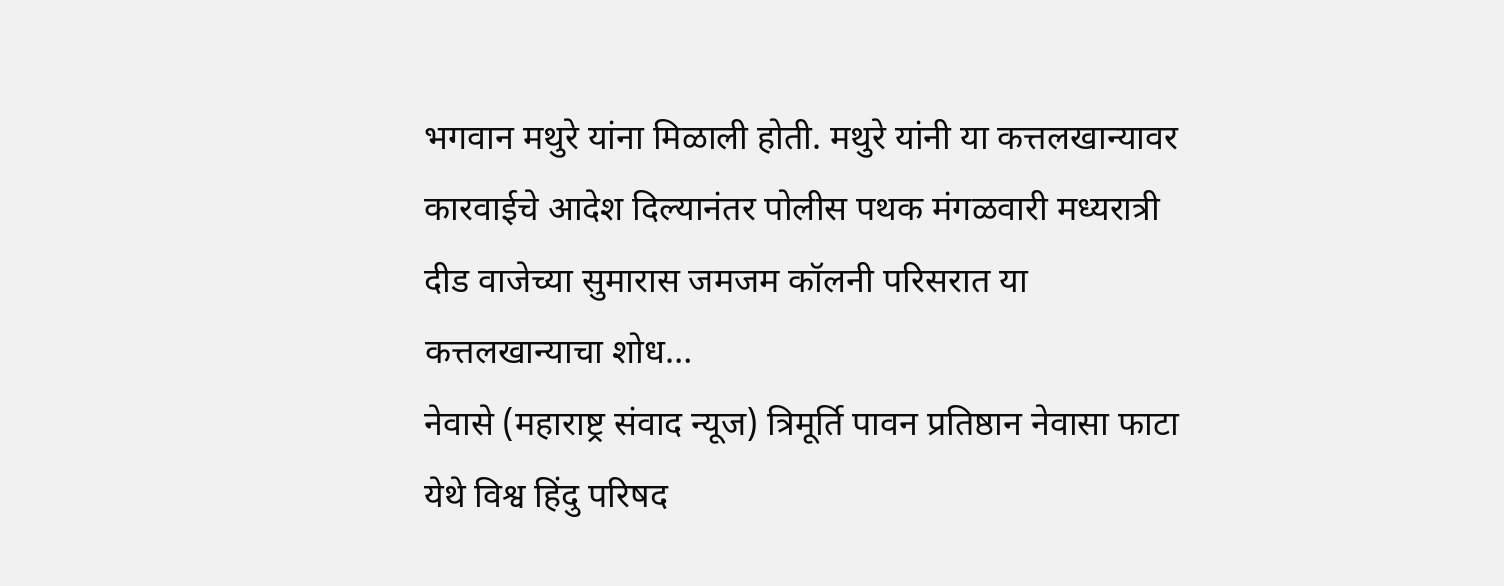भगवान मथुरे यांना मिळाली होती. मथुरे यांनी या कत्तलखान्यावर कारवाईचे आदेश दिल्यानंतर पोलीस पथक मंगळवारी मध्यरात्री दीड वाजेच्या सुमारास जमजम कॉलनी परिसरात या कत्तलखान्याचा शोध…
नेवासे (महाराष्ट्र संवाद न्यूज) त्रिमूर्ति पावन प्रतिष्ठान नेवासा फाटा येथे विश्व हिंदु परिषद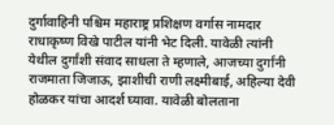दुर्गावाहिनी पश्चिम महाराष्ट्र प्रशिक्षण वर्गास नामदार राधाकृष्ण विखे पाटील यांनी भेट दिली. यावेळी त्यांनी येथील दुर्गांशी संवाद साधला ते म्हणाले, आजच्या दुर्गांनी राजमाता जिजाऊ, झाशीची राणी लक्ष्मीबाई, अहिल्या देवी होळकर यांचा आदर्श घ्यावा. यावेळी बोलताना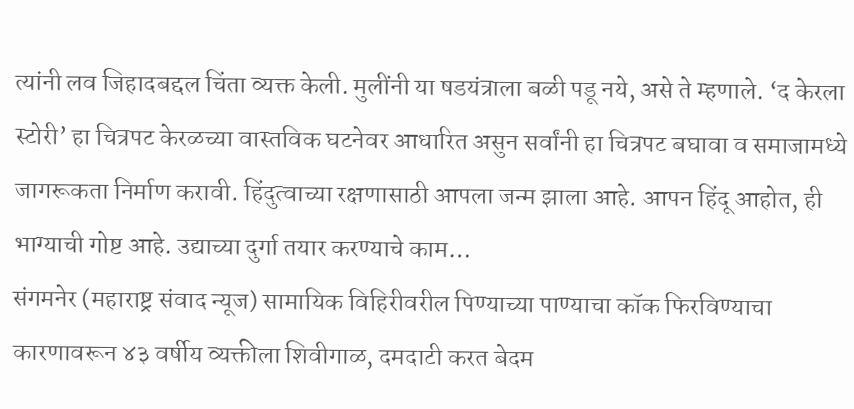त्यांनी लव जिहादबद्दल चिंता व्यक्त केली. मुलींनी या षडयंत्राला बळी पडू नये, असे ते म्हणाले. ‘द केरला स्टोरी’ हा चित्रपट केरळच्या वास्तविक घटनेवर आधारित असुन सर्वांनी हा चित्रपट बघावा व समाजामध्ये जागरूकता निर्माण करावी. हिंदुत्वाच्या रक्षणासाठी आपला जन्म झाला आहे. आपन हिंदू आहोत, ही भाग्याची गोष्ट आहे. उद्याच्या दुर्गा तयार करण्याचे काम…
संगमनेर (महाराष्ट्र संवाद न्यूज) सामायिक विहिरीवरील पिण्याच्या पाण्याचा कॉक फिरविण्याचा कारणावरून ४३ वर्षीय व्यक्तीला शिवीगाळ, दमदाटी करत बेदम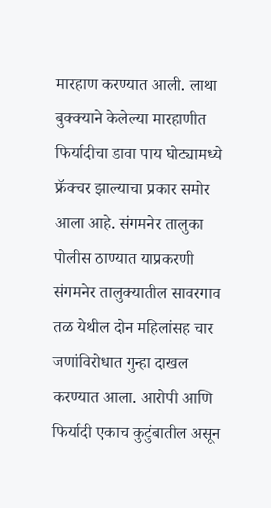मारहाण करण्यात आली. लाथा बुक्क्याने केलेल्या मारहाणीत फिर्यादीचा डावा पाय घोट्यामध्ये फ्रॅक्चर झाल्याचा प्रकार समोर आला आहे. संगमनेर तालुका पोलीस ठाण्यात याप्रकरणी संगमनेर तालुक्यातील सावरगाव तळ येथील दोन महिलांसह चार जणांविरोधात गुन्हा दाखल करण्यात आला. आरोपी आणि फिर्यादी एकाच कुटुंबातील असून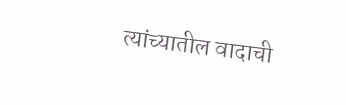त्यांच्यातील वादाची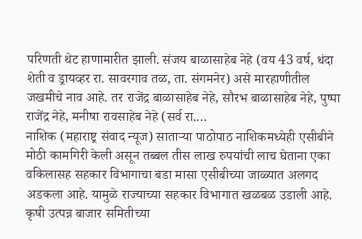परिणती थेट हाणामारीत झाली. संजय बाळासाहेब नेहे (वय 43 वर्ष, धंदा शेती व ड्रायव्हर रा. सावरगाव तळ, ता. संगमनेर) असे मारहाणीतील जखमीचे नाव आहे. तर राजेंद्र बाळासाहेब नेहे, सौरभ बाळासाहेब नेहे, पुष्पा राजेंद्र नेहे, मनीषा रावसाहेब नेहे (सर्व रा.…
नाशिक (महाराष्ट्र संवाद न्यूज) साताऱ्या पाठोपाठ नाशिकमध्येही एसीबीने मोठी कामगिरी केली असून तब्बल तीस लाख रुपयांची लाच घेताना एका वकिलासह सहकार विभागाचा बडा मासा एसीबीच्या जाळ्यात अलगद अडकला आहे. यामुळे राज्याच्या सहकार विभागात खळबळ उडाली आहे. कृषी उत्पन्न बाजार समितीच्या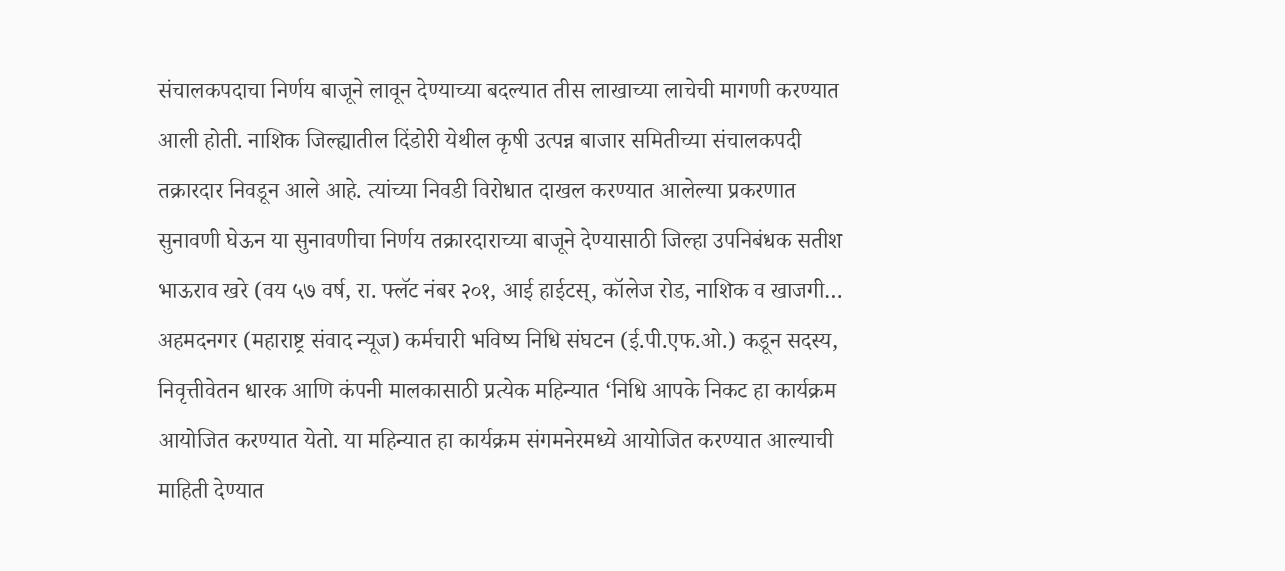संचालकपदाचा निर्णय बाजूने लावून देण्याच्या बदल्यात तीस लाखाच्या लाचेची मागणी करण्यात आली होती. नाशिक जिल्ह्यातील दिंडोरी येथील कृषी उत्पन्न बाजार समितीच्या संचालकपदी तक्रारदार निवडून आले आहे. त्यांच्या निवडी विरोधात दाखल करण्यात आलेल्या प्रकरणात सुनावणी घेऊन या सुनावणीचा निर्णय तक्रारदाराच्या बाजूने देण्यासाठी जिल्हा उपनिबंधक सतीश भाऊराव खरे (वय ५७ वर्ष, रा. फ्लॅट नंबर २०१, आई हाईटस्, कॉलेज रोड, नाशिक व खाजगी…
अहमदनगर (महाराष्ट्र संवाद न्यूज) कर्मचारी भविष्य निधि संघटन (ई.पी.एफ.ओ.) कडून सदस्य, निवृत्तीवेतन धारक आणि कंपनी मालकासाठी प्रत्येक महिन्यात ‘निधि आपके निकट हा कार्यक्रम आयोजित करण्यात येतो. या महिन्यात हा कार्यक्रम संगमनेरमध्ये आयोजित करण्यात आल्याची माहिती देण्यात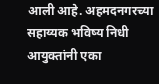आली आहे. अहमदनगरच्या सहाय्यक भविष्य निधी आयुक्तांनी एका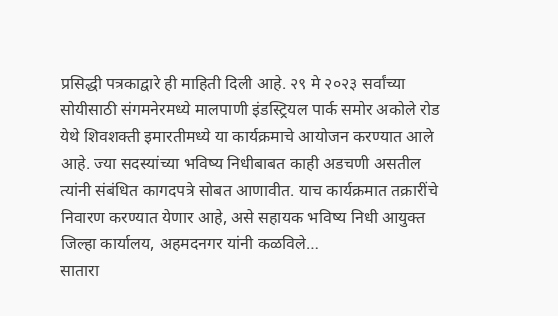प्रसिद्धी पत्रकाद्वारे ही माहिती दिली आहे. २९ मे २०२३ सर्वांच्या सोयीसाठी संगमनेरमध्ये मालपाणी इंडस्ट्रियल पार्क समोर अकोले रोड येथे शिवशक्ती इमारतीमध्ये या कार्यक्रमाचे आयोजन करण्यात आले आहे. ज्या सदस्यांच्या भविष्य निधीबाबत काही अडचणी असतील त्यांनी संबंधित कागदपत्रे सोबत आणावीत. याच कार्यक्रमात तक्रारींचे निवारण करण्यात येणार आहे, असे सहायक भविष्य निधी आयुक्त जिल्हा कार्यालय, अहमदनगर यांनी कळविले…
सातारा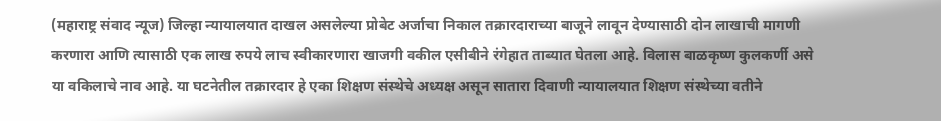(महाराष्ट्र संवाद न्यूज) जिल्हा न्यायालयात दाखल असलेल्या प्रोबेट अर्जाचा निकाल तक्रारदाराच्या बाजूने लावून देण्यासाठी दोन लाखाची मागणी करणारा आणि त्यासाठी एक लाख रुपये लाच स्वीकारणारा खाजगी वकील एसीबीने रंगेहात ताब्यात घेतला आहे. विलास बाळकृष्ण कुलकर्णी असे या वकिलाचे नाव आहे. या घटनेतील तक्रारदार हे एका शिक्षण संस्थेचे अध्यक्ष असून सातारा दिवाणी न्यायालयात शिक्षण संस्थेच्या वतीने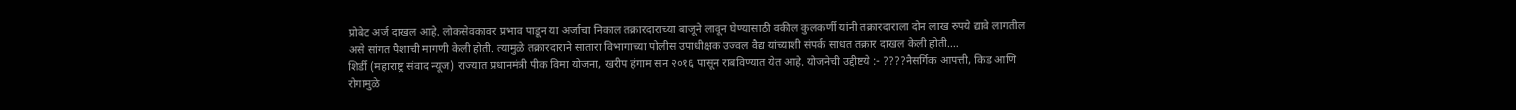प्रोबेट अर्ज दाखल आहे. लोकसेवकावर प्रभाव पाडून या अर्जाचा निकाल तक्रारदाराच्या बाजूने लावून घेण्यासाठी वकील कुलकर्णी यांनी तक्रारदाराला दोन लाख रुपये द्यावे लागतील असे सांगत पैशाची मागणी केली होती. त्यामुळे तक्रारदाराने सातारा विभागाच्या पोलीस उपाधीक्षक उज्वल वैद्य यांच्याशी संपर्क साधत तक्रार दाखल केली होती.…
शिर्डी (महाराष्ट्र संवाद न्यूज) राज्यात प्रधानमंत्री पीक विमा योजना, खरीप हंगाम सन २०१६ पासून राबविण्यात येत आहे. योजनेची उद्दीष्टये :- ????नैसर्गिक आपत्ती, किड आणि रोगामुळे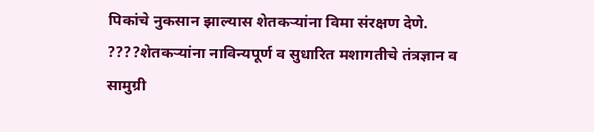पिकांचे नुकसान झाल्यास शेतकऱ्यांना विमा संरक्षण देणे. ????शेतकऱ्यांना नाविन्यपूर्ण व सुधारित मशागतीचे तंत्रज्ञान व सामुग्री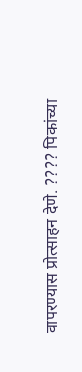वापरण्यास प्रोत्साहन देणे. ???? पिकांच्या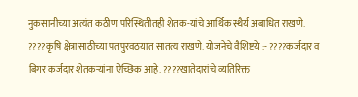नुकसानीच्या अत्यंत कठीण परिस्थितीतही शेतक-यांचे आर्थिक स्थैर्य अबाधित राखणे. ????कृषि क्षेत्रासाठीच्या पतपुरवठयात सातत्य राखणे. योजनेचे वैशिष्टये :- ????कर्जदार व बिगर कर्जदार शेतकऱ्यांना ऐच्छिक आहे. ????खातेदारांचे व्यतिरिक्त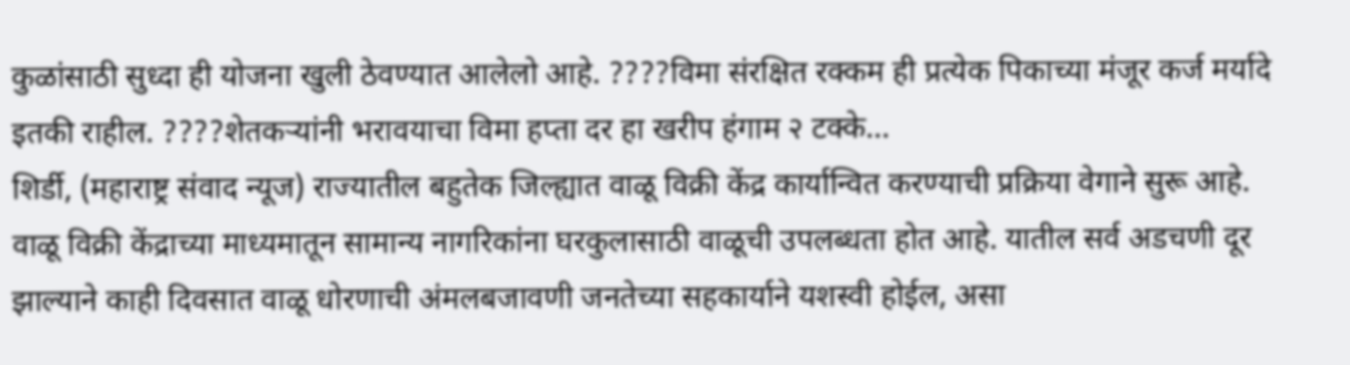कुळांसाठी सुध्दा ही योजना खुली ठेवण्यात आलेलो आहे. ????विमा संरक्षित रक्कम ही प्रत्येक पिकाच्या मंजूर कर्ज मर्यादे इतकी राहील. ????शेतकऱ्यांनी भरावयाचा विमा हप्ता दर हा खरीप हंगाम २ टक्के…
शिर्डी, (महाराष्ट्र संवाद न्यूज) राज्यातील बहुतेक जिल्ह्यात वाळू विक्री केंद्र कार्यान्वित करण्याची प्रक्रिया वेगाने सुरू आहे. वाळू विक्री केंद्राच्या माध्यमातून सामान्य नागरिकांना घरकुलासाठी वाळूची उपलब्धता होत आहे. यातील सर्व अडचणी दूर झाल्याने काही दिवसात वाळू धोरणाची अंमलबजावणी जनतेच्या सहकार्याने यशस्वी होईल, असा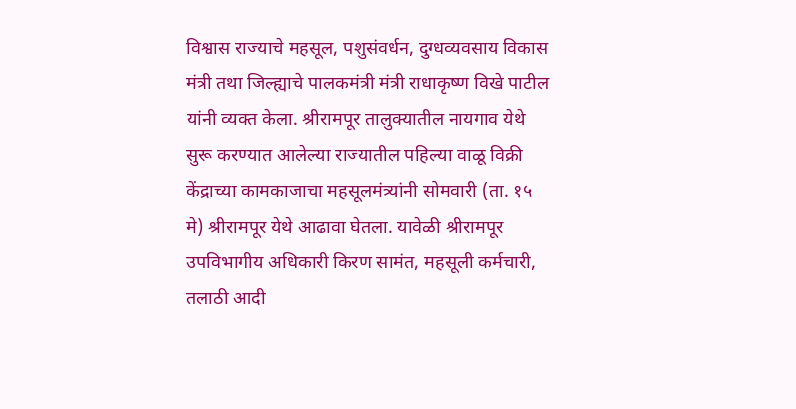विश्वास राज्याचे महसूल, पशुसंवर्धन, दुग्धव्यवसाय विकास मंत्री तथा जिल्ह्याचे पालकमंत्री मंत्री राधाकृष्ण विखे पाटील यांनी व्यक्त केला. श्रीरामपूर तालुक्यातील नायगाव येथे सुरू करण्यात आलेल्या राज्यातील पहिल्या वाळू विक्री केंद्राच्या कामकाजाचा महसूलमंत्र्यांनी सोमवारी (ता. १५ मे) श्रीरामपूर येथे आढावा घेतला. यावेळी श्रीरामपूर उपविभागीय अधिकारी किरण सामंत, महसूली कर्मचारी, तलाठी आदी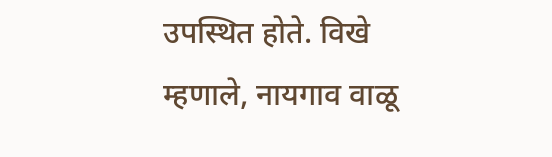उपस्थित होते. विखे म्हणाले, नायगाव वाळू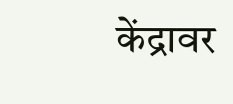केंद्रावर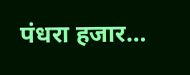पंधरा हजार…